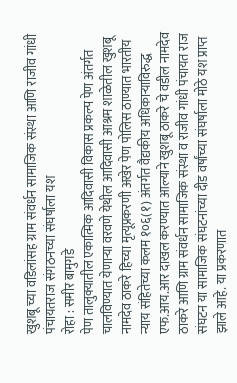खुशबू च्या वडिलांसह ग्राम संवर्धन सामाजिक संस्था आणि राजीव गांधी पंचायतराज संगठनच्या संघर्षाला यश
रोहा : समीर बामुगडे
पेण तालुक्यातील एकात्मिक आदिवासी विकास प्रकल्प पेण अंतर्गत चालविण्यात येणाऱ्या वरवणे येथील आदिवासी आश्रम शाळेतील खुशबू नामदेव ठाकरे हिच्या मृत्यूप्रकरणी अखेर पेण पोलिस ठाण्यात भारतीय न्याय संहितेच्या कलम १०६(१) अंतर्गत वैद्यकीय अधिकाऱ्याविरुद्ध एफ.आय.आर दाखल करण्यात आल्याने खुशबू ठाकरे चे वडील नामदेव ठाकरे आणि ग्राम संवर्धन सामाजिक संस्था व राजीव गांधी पंचायत राज संघटन या सामाजिक संघटनांच्या दीड वर्षांच्या संघर्षाला मोठे यश प्राप्त झाले आहे. या प्रकरणात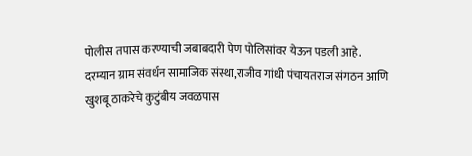पोलीस तपास करण्याची जबाबदारी पेण पोलिसांवर येऊन पडली आहे.
दरम्यान ग्राम संवर्धन सामाजिक संस्था,राजीव गांधी पंचायतराज संगठन आणि खुशबू ठाकरेचे कुटुंबीय जवळपास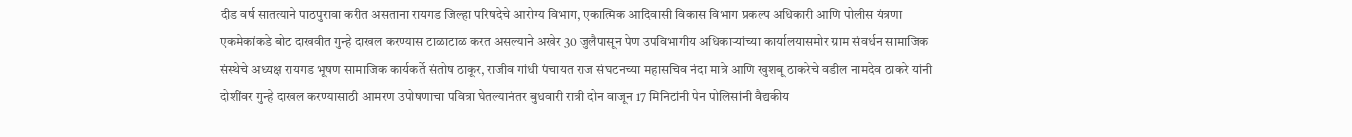दीड वर्ष सातत्याने पाठपुरावा करीत असताना रायगड जिल्हा परिषदेचे आरोग्य विभाग, एकात्मिक आदिवासी विकास विभाग प्रकल्प अधिकारी आणि पोलीस यंत्रणा एकमेकांकडे बोट दाखवीत गुन्हे दाखल करण्यास टाळाटाळ करत असल्याने अखेर 30 जुलैपासून पेण उपविभागीय अधिकाऱ्यांच्या कार्यालयासमोर ग्राम संवर्धन सामाजिक संस्थेचे अध्यक्ष रायगड भूषण सामाजिक कार्यकर्ते संतोष ठाकूर, राजीव गांधी पंचायत राज संघटनच्या महासचिव नंदा मात्रे आणि खुशबू ठाकरेचे वडील नामदेव ठाकरे यांनी दोशींवर गुन्हे दाखल करण्यासाठी आमरण उपोषणाचा पवित्रा घेतल्यानंतर बुधवारी रात्री दोन वाजून 17 मिनिटांनी पेन पोलिसांनी वैद्यकीय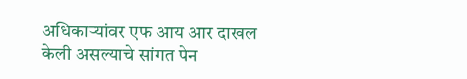अधिकाऱ्यांवर एफ आय आर दाखल केली असल्याचे सांगत पेन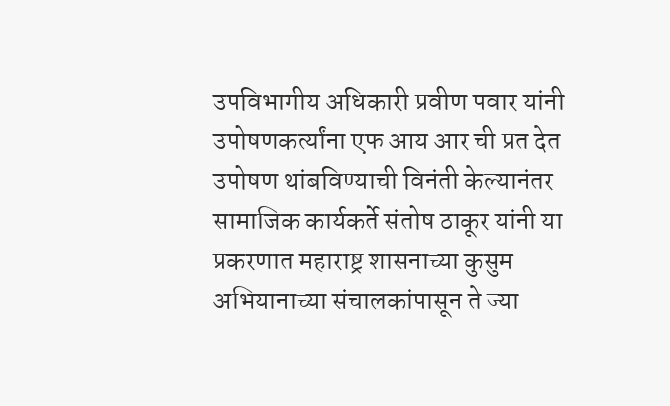उपविभागीय अधिकारी प्रवीण पवार यांनी उपोषणकर्त्यांना एफ आय आर ची प्रत देत उपोषण थांबविण्याची विनंती केल्यानंतर सामाजिक कार्यकर्ते संतोष ठाकूर यांनी या प्रकरणात महाराष्ट्र शासनाच्या कुसुम अभियानाच्या संचालकांपासून ते ज्या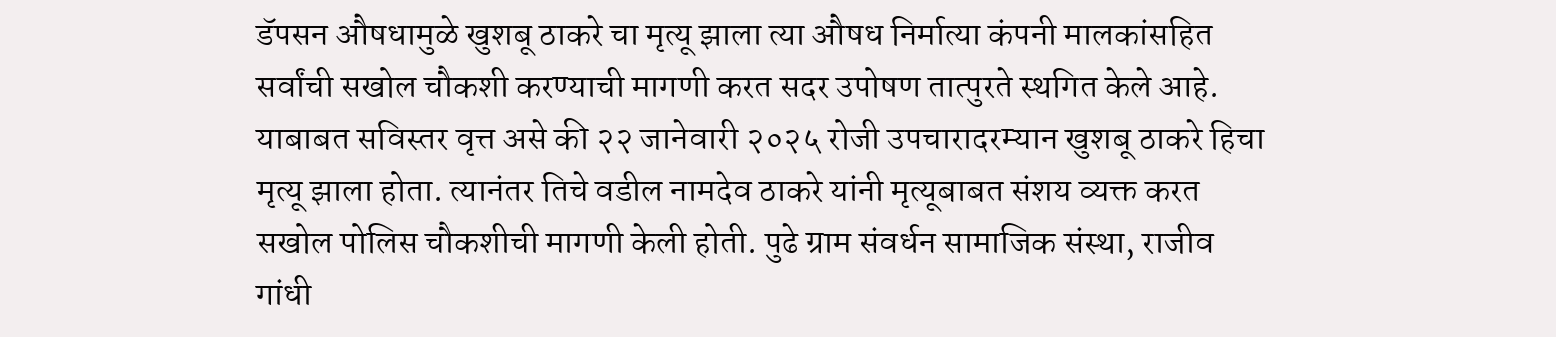डॅपसन औषधामुळे खुशबू ठाकरे चा मृत्यू झाला त्या औषध निर्मात्या कंपनी मालकांसहित सर्वांची सखोल चौकशी करण्याची मागणी करत सदर उपोषण तात्पुरते स्थगित केले आहे.
याबाबत सविस्तर वृत्त असे की २२ जानेवारी २०२५ रोजी उपचारादरम्यान खुशबू ठाकरे हिचा मृत्यू झाला होता. त्यानंतर तिचे वडील नामदेव ठाकरे यांनी मृत्यूबाबत संशय व्यक्त करत सखोल पोलिस चौकशीची मागणी केली होती. पुढे ग्राम संवर्धन सामाजिक संस्था, राजीव गांधी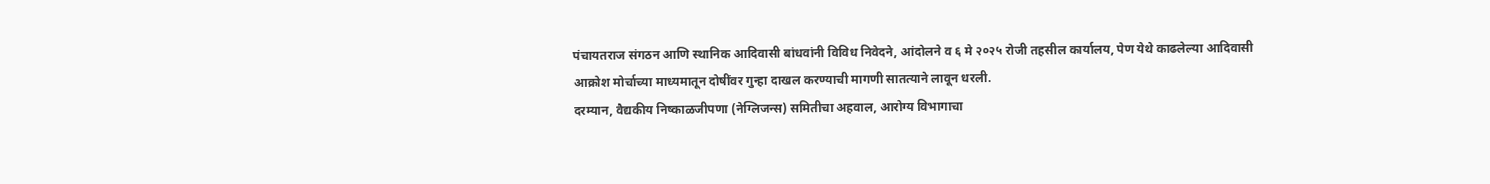पंचायतराज संगठन आणि स्थानिक आदिवासी बांधवांनी विविध निवेदने, आंदोलने व ६ मे २०२५ रोजी तहसील कार्यालय, पेण येथे काढलेल्या आदिवासी आक्रोश मोर्चाच्या माध्यमातून दोषींवर गुन्हा दाखल करण्याची मागणी सातत्याने लावून धरली.
दरम्यान, वैद्यकीय निष्काळजीपणा (नेग्लिजन्स) समितीचा अहवाल, आरोग्य विभागाचा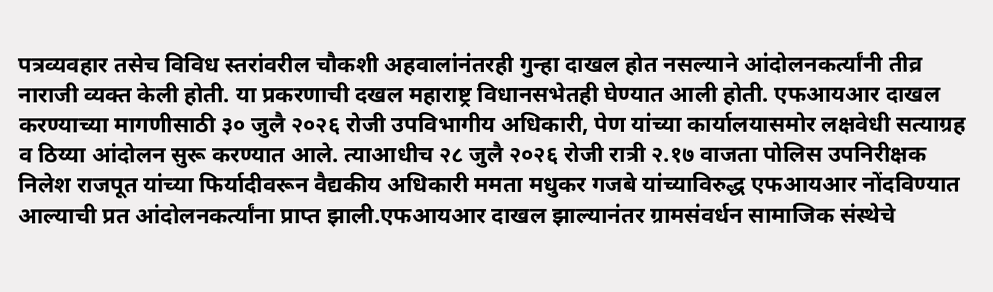पत्रव्यवहार तसेच विविध स्तरांवरील चौकशी अहवालांनंतरही गुन्हा दाखल होत नसल्याने आंदोलनकर्त्यांनी तीव्र नाराजी व्यक्त केली होती. या प्रकरणाची दखल महाराष्ट्र विधानसभेतही घेण्यात आली होती. एफआयआर दाखल करण्याच्या मागणीसाठी ३० जुलै २०२६ रोजी उपविभागीय अधिकारी, पेण यांच्या कार्यालयासमोर लक्षवेधी सत्याग्रह व ठिय्या आंदोलन सुरू करण्यात आले. त्याआधीच २८ जुलै २०२६ रोजी रात्री २.१७ वाजता पोलिस उपनिरीक्षक निलेश राजपूत यांच्या फिर्यादीवरून वैद्यकीय अधिकारी ममता मधुकर गजबे यांच्याविरुद्ध एफआयआर नोंदविण्यात आल्याची प्रत आंदोलनकर्त्यांना प्राप्त झाली.एफआयआर दाखल झाल्यानंतर ग्रामसंवर्धन सामाजिक संस्थेचे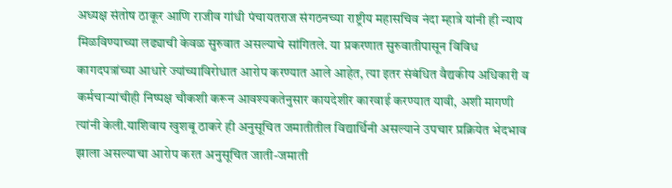अध्यक्ष संतोष ठाकूर आणि राजीव गांधी पंचायतराज संगठनच्या राष्ट्रीय महासचिव नंदा म्हात्रे यांनी ही न्याय मिळविण्याच्या लढ्याची केवळ सुरुवात असल्याचे सांगितले. या प्रकरणात सुरुवातीपासून विविध कागदपत्रांच्या आधारे ज्यांच्याविरोधात आरोप करण्यात आले आहेत, त्या इतर संबंधित वैद्यकीय अधिकारी व कर्मचाऱ्यांचीही निष्पक्ष चौकशी करून आवश्यकतेनुसार कायदेशीर कारवाई करण्यात यावी, अशी मागणी त्यांनी केली.याशिवाय खुशबू ठाकरे ही अनुसूचित जमातीतील विद्यार्थिनी असल्याने उपचार प्रक्रियेत भेदभाव झाला असल्याचा आरोप करत अनुसूचित जाती-जमाती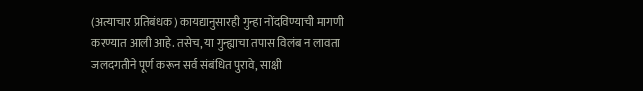(अत्याचार प्रतिबंधक) कायद्यानुसारही गुन्हा नोंदविण्याची मागणी करण्यात आली आहे. तसेच, या गुन्ह्याचा तपास विलंब न लावता जलदगतीने पूर्ण करून सर्व संबंधित पुरावे, साक्षी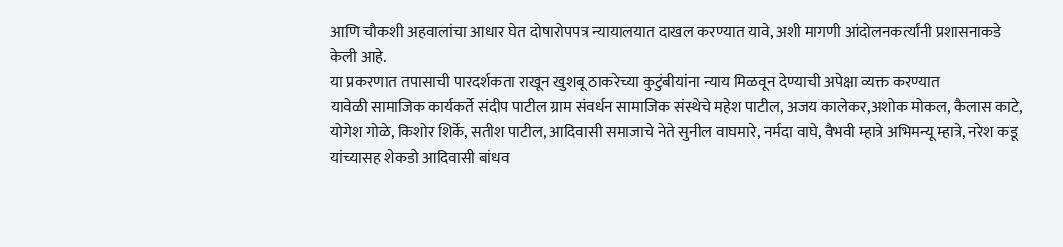आणि चौकशी अहवालांचा आधार घेत दोषारोपपत्र न्यायालयात दाखल करण्यात यावे, अशी मागणी आंदोलनकर्त्यांनी प्रशासनाकडे केली आहे.
या प्रकरणात तपासाची पारदर्शकता राखून खुशबू ठाकरेच्या कुटुंबीयांना न्याय मिळवून देण्याची अपेक्षा व्यक्त करण्यात
यावेळी सामाजिक कार्यकर्ते संदीप पाटील ग्राम संवर्धन सामाजिक संस्थेचे महेश पाटील, अजय कालेकर,अशोक मोकल, कैलास काटे, योगेश गोळे, किशोर शिर्के, सतीश पाटील, आदिवासी समाजाचे नेते सुनील वाघमारे, नर्मदा वाघे, वैभवी म्हात्रे अभिमन्यू म्हात्रे, नरेश कडू यांच्यासह शेकडो आदिवासी बांधव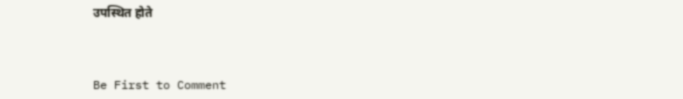उपस्थित होते



Be First to Comment